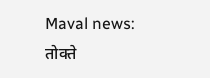Maval news: तोक्ते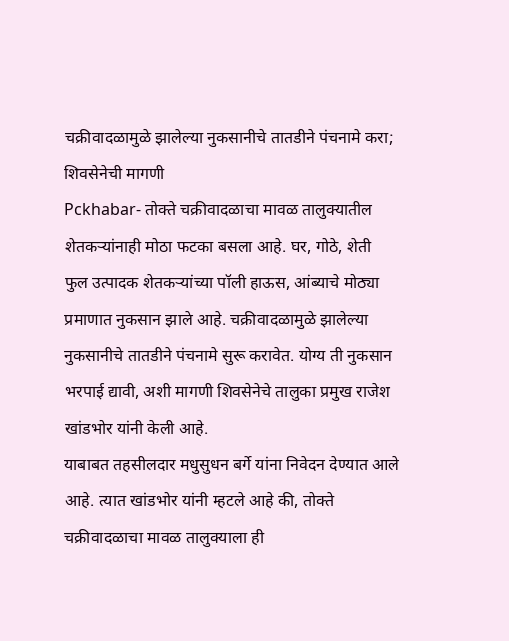चक्रीवादळामुळे झालेल्या नुकसानीचे तातडीने पंचनामे करा; शिवसेनेची मागणी
Pckhabar- तोक्ते चक्रीवादळाचा मावळ तालुक्यातील शेतकऱ्यांनाही मोठा फटका बसला आहे. घर, गोठे, शेती
फुल उत्पादक शेतकऱ्यांच्या पॉली हाऊस, आंब्याचे मोठ्या प्रमाणात नुकसान झाले आहे. चक्रीवादळामुळे झालेल्या नुकसानीचे तातडीने पंचनामे सुरू करावेत. योग्य ती नुकसान भरपाई द्यावी, अशी मागणी शिवसेनेचे तालुका प्रमुख राजेश खांडभोर यांनी केली आहे.
याबाबत तहसीलदार मधुसुधन बर्गे यांना निवेदन देण्यात आले आहे. त्यात खांडभोर यांनी म्हटले आहे की, तोक्ते चक्रीवादळाचा मावळ तालुक्याला ही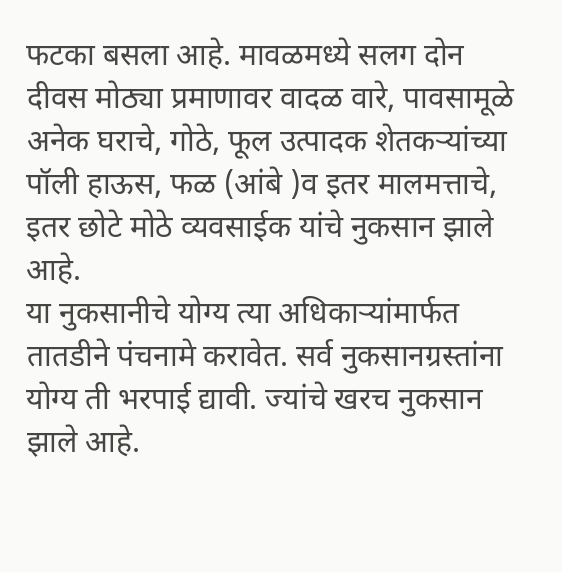फटका बसला आहे. मावळमध्ये सलग दोन दीवस मोठ्या प्रमाणावर वादळ वारे, पावसामूळे अनेक घराचे, गोठे, फूल उत्पादक शेतकऱ्यांच्या पॉली हाऊस, फळ (आंबे )व इतर मालमत्ताचे, इतर छोटे मोठे व्यवसाईक यांचे नुकसान झाले आहे.
या नुकसानीचे योग्य त्या अधिकाऱ्यांमार्फत तातडीने पंचनामे करावेत. सर्व नुकसानग्रस्तांना योग्य ती भरपाई द्यावी. ज्यांचे खरच नुकसान झाले आहे.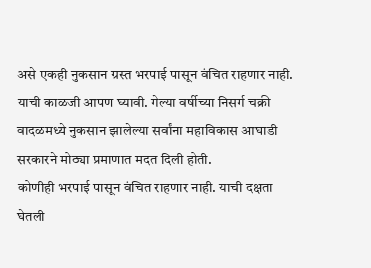असे एकही नुकसान ग्रस्त भरपाई पासून वंचित राहणार नाही. याची काळजी आपण घ्यावी. गेल्या वर्षीच्या निसर्ग चक्री वादळमध्ये नुकसान झालेल्या सर्वांना महाविकास आघाडी सरकारने मोठ्या प्रमाणात मदत दिली होती.
कोणीही भरपाई पासून वंचित राहणार नाही. याची दक्षता घेतली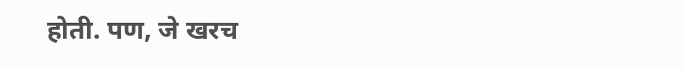होती. पण, जे खरच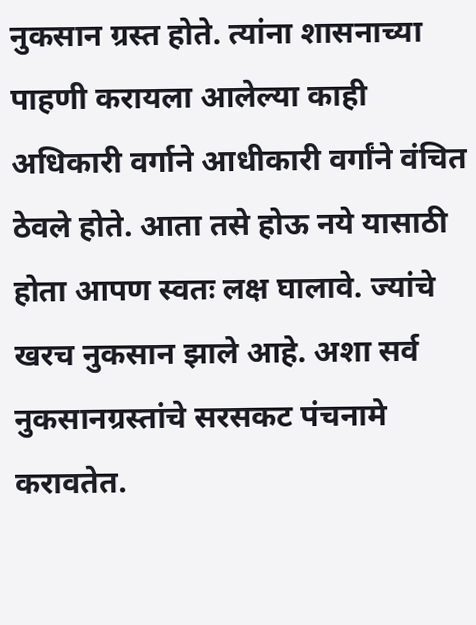नुकसान ग्रस्त होते. त्यांना शासनाच्या पाहणी करायला आलेल्या काही अधिकारी वर्गाने आधीकारी वर्गांने वंचित ठेवले होते. आता तसे होऊ नये यासाठी होता आपण स्वतः लक्ष घालावे. ज्यांचे खरच नुकसान झाले आहे. अशा सर्व नुकसानग्रस्तांचे सरसकट पंचनामे करावतेत.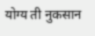योग्य ती नुकसान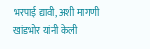भरपाई द्यावी, अशी मागणी खांडभोर यांनी केली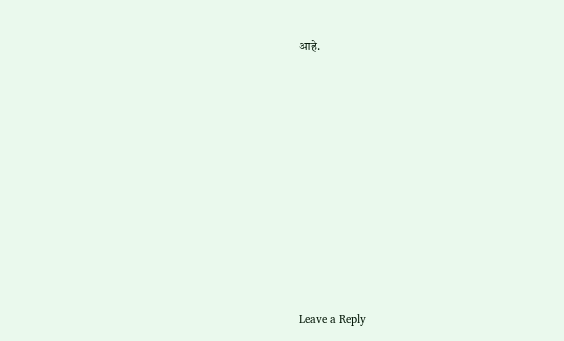आहे.










Leave a Reply